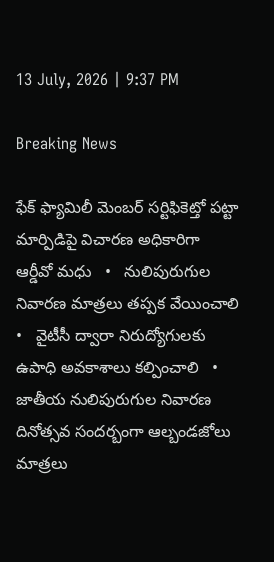13 July, 2026 | 9:37 PM

Breaking News

ఫేక్ ఫ్యామిలీ మెంబర్ సర్టిఫికెట్తో పట్టా మార్పిడిపై విచారణ అధికారిగా ఆర్డీవో మధు   •   నులిపురుగుల నివారణ మాత్రలు తప్పక వేయించాలి   •   వైటీసీ ద్వారా నిరుద్యోగులకు ఉపాధి అవకాశాలు కల్పించాలి   •   జాతీయ నులిపురుగుల నివారణ దినోత్సవ సందర్బంగా ఆల్బండజోలు మాత్రలు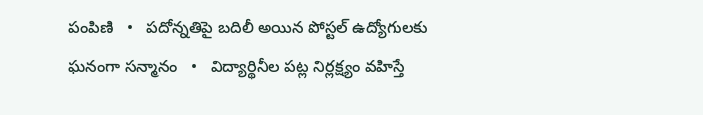పంపిణి   •   పదోన్నతిపై బదిలీ అయిన పోస్టల్ ఉద్యోగులకు ఘనంగా సన్మానం   •   విద్యార్థినీల పట్ల నిర్లక్ష్యం వహిస్తే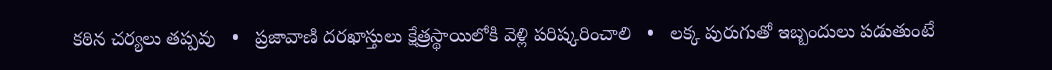కఠిన చర్యలు తప్పవు   •   ప్రజావాణి దరఖాస్తులు క్షేత్రస్థాయిలోకి వెళ్లి పరిష్కరించాలి   •   లక్క పురుగుతో ఇబ్బందులు పడుతుంటే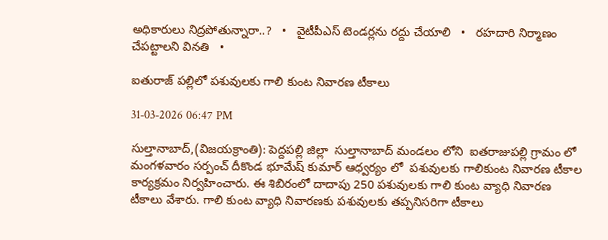అధికారులు నిద్రపోతున్నారా..?   •   వైటీపీఎస్ టెండర్లను రద్దు చేయాలి   •   రహదారి నిర్మాణం చేప‌ట్టాల‌ని వినతి   •

ఐతురాజ్ పల్లిలో పశువులకు గాలి కుంట నివారణ టీకాలు

31-03-2026 06:47 PM

సుల్తానాబాద్,(విజయక్రాంతి): పెద్దపల్లి జిల్లా  సుల్తానాబాద్ మండలం లోని  ఐతరాజుపల్లి గ్రామం లో మంగళవారం సర్పంచ్ దీకొండ భూమేష్ కుమార్ ఆధ్వర్యం లో  పశువులకు గాలికుంట నివారణ టీకాల కార్యక్రమం నిర్వహించారు. ఈ శిబిరంలో దాదాపు 250 పశువులకు గాలి కుంట వ్యాధి నివారణ టీకాలు వేశారు. గాలి కుంట వ్యాధి నివారణకు పశువులకు తప్పనిసరిగా టీకాలు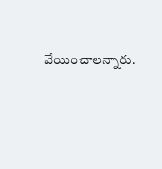వేయించాలన్నారు.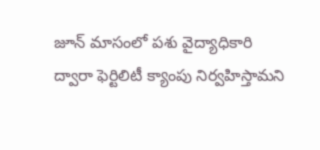జూన్ మాసంలో పశు వైద్యాధికారి ద్వారా ఫెర్టిలిటీ క్యాంపు నిర్వహిస్తామని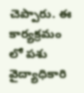చెప్పారు. ఈ కార్యక్రమం లో పశు వైద్యాధికారి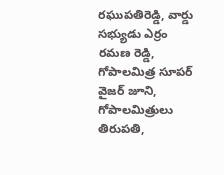రఘుపతిరెడ్డి, వార్డు సభ్యుడు ఎర్రం రమణ రెడ్డి, గోపాలమిత్ర సూపర్ వైజర్ జూని, గోపాలమిత్రులు తిరుపతి,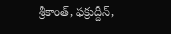శ్రీకాంత్, ఫక్రుద్దీన్,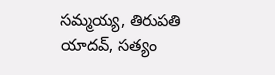సమ్మయ్య, తిరుపతి యాదవ్, సత్యం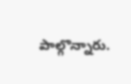పాల్గొన్నారు.